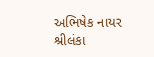અભિષેક નાયર શ્રીલંકા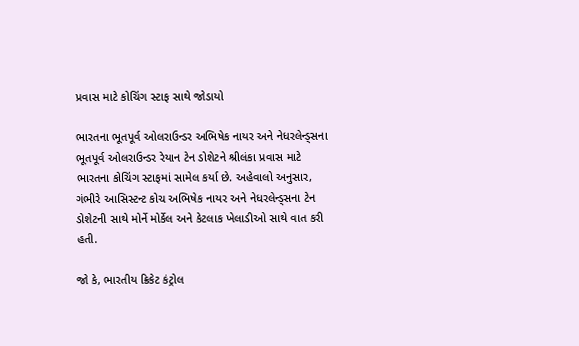પ્રવાસ માટે કોચિંગ સ્ટાફ સાથે જોડાયો

ભારતના ભૂતપૂર્વ ઓલરાઉન્ડર અભિષેક નાયર અને નેધરલેન્ડ્સના ભૂતપૂર્વ ઓલરાઉન્ડર રેયાન ટેન ડોશેટને શ્રીલંકા પ્રવાસ માટે ભારતના કોચિંગ સ્ટાફમાં સામેલ કર્યા છે. અહેવાલો અનુસાર, ગંભીરે આસિસ્ટન્ટ કોચ અભિષેક નાયર અને નેધરલેન્ડ્સના ટેન ડોશેટની સાથે મોર્ને મોર્કેલ અને કેટલાક ખેલાડીઓ સાથે વાત કરી હતી.

જો કે, ભારતીય ક્રિકેટ કંટ્રોલ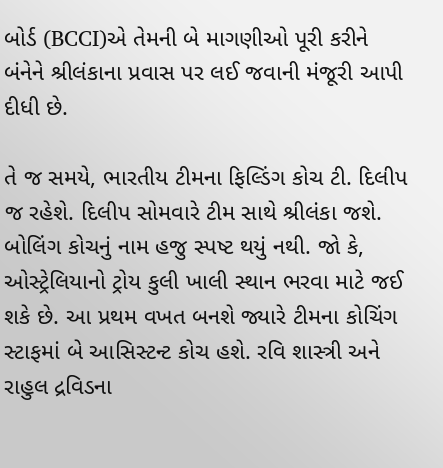બોર્ડ (BCCI)એ તેમની બે માગણીઓ પૂરી કરીને બંનેને શ્રીલંકાના પ્રવાસ પર લઈ જવાની મંજૂરી આપી દીધી છે.

તે જ સમયે, ભારતીય ટીમના ફિલ્ડિંગ કોચ ટી. દિલીપ જ રહેશે. દિલીપ સોમવારે ટીમ સાથે શ્રીલંકા જશે. બોલિંગ કોચનું નામ હજુ સ્પષ્ટ થયું નથી. જો કે, ઓસ્ટ્રેલિયાનો ટ્રોય કુલી ખાલી સ્થાન ભરવા માટે જઈ શકે છે. આ પ્રથમ વખત બનશે જ્યારે ટીમના કોચિંગ સ્ટાફમાં બે આસિસ્ટન્ટ કોચ હશે. રવિ શાસ્ત્રી અને રાહુલ દ્રવિડના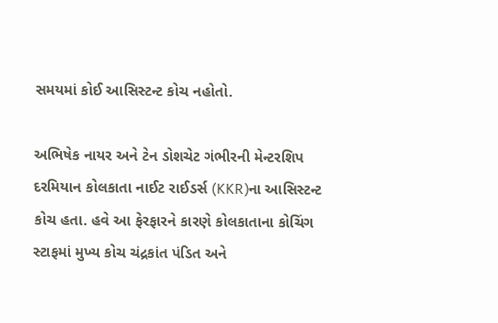સમયમાં કોઈ આસિસ્ટન્ટ કોચ નહોતો.

અભિષેક નાયર અને ટેન ડોશચેટ ગંભીરની મેન્ટરશિપ દરમિયાન કોલકાતા નાઈટ રાઈડર્સ (KKR)ના આસિસ્ટન્ટ કોચ હતા. હવે આ ફેરફારને કારણે કોલકાતાના કોચિંગ સ્ટાફમાં મુખ્ય કોચ ચંદ્રકાંત પંડિત અને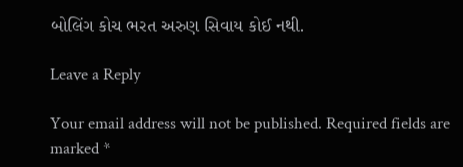બોલિંગ કોચ ભરત અરુણ સિવાય કોઈ નથી.

Leave a Reply

Your email address will not be published. Required fields are marked *